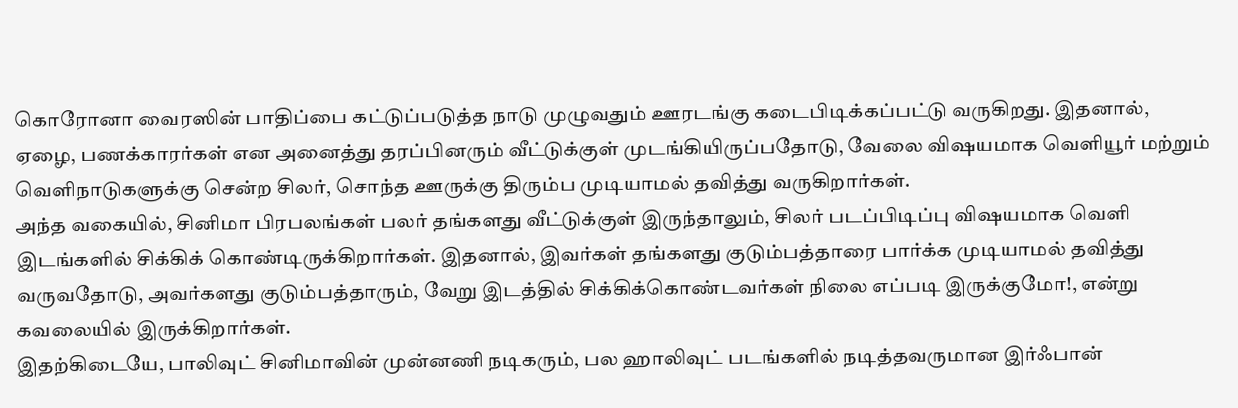கொரோனா வைரஸின் பாதிப்பை கட்டுப்படுத்த நாடு முழுவதும் ஊரடங்கு கடைபிடிக்கப்பட்டு வருகிறது. இதனால், ஏழை, பணக்காரர்கள் என அனைத்து தரப்பினரும் வீட்டுக்குள் முடங்கியிருப்பதோடு, வேலை விஷயமாக வெளியூர் மற்றும் வெளிநாடுகளுக்கு சென்ற சிலர், சொந்த ஊருக்கு திரும்ப முடியாமல் தவித்து வருகிறார்கள்.
அந்த வகையில், சினிமா பிரபலங்கள் பலர் தங்களது வீட்டுக்குள் இருந்தாலும், சிலர் படப்பிடிப்பு விஷயமாக வெளி இடங்களில் சிக்கிக் கொண்டிருக்கிறார்கள். இதனால், இவர்கள் தங்களது குடும்பத்தாரை பார்க்க முடியாமல் தவித்து வருவதோடு, அவர்களது குடும்பத்தாரும், வேறு இடத்தில் சிக்கிக்கொண்டவர்கள் நிலை எப்படி இருக்குமோ!, என்று கவலையில் இருக்கிறார்கள்.
இதற்கிடையே, பாலிவுட் சினிமாவின் முன்னணி நடிகரும், பல ஹாலிவுட் படங்களில் நடித்தவருமான இர்ஃபான்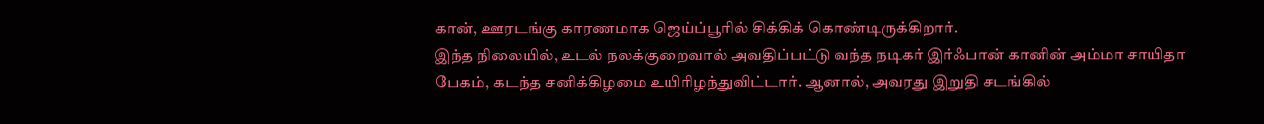கான், ஊரடங்கு காரணமாக ஜெய்ப்பூரில் சிக்கிக் கொண்டிருக்கிறார்.
இந்த நிலையில், உடல் நலக்குறைவால் அவதிப்பட்டு வந்த நடிகர் இர்ஃபான் கானின் அம்மா சாயிதா பேகம், கடந்த சனிக்கிழமை உயிரிழந்துவிட்டார். ஆனால், அவரது இறுதி சடங்கில்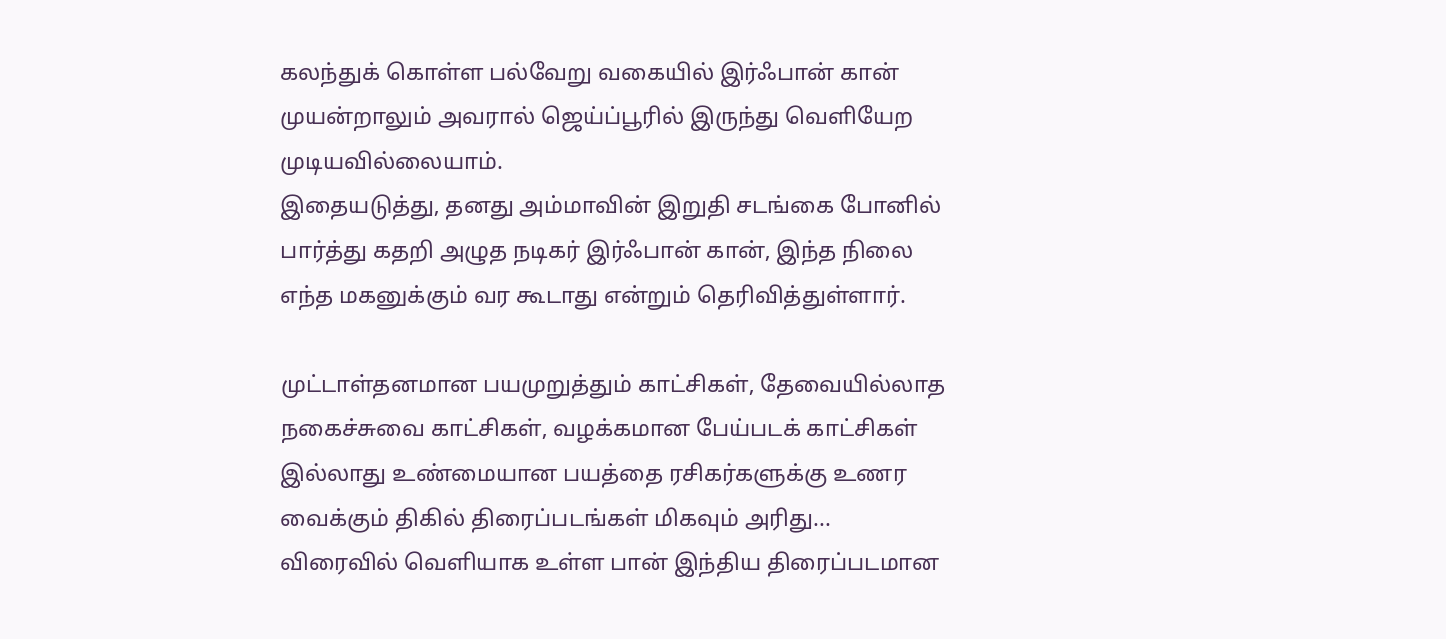கலந்துக் கொள்ள பல்வேறு வகையில் இர்ஃபான் கான் முயன்றாலும் அவரால் ஜெய்ப்பூரில் இருந்து வெளியேற முடியவில்லையாம்.
இதையடுத்து, தனது அம்மாவின் இறுதி சடங்கை போனில் பார்த்து கதறி அழுத நடிகர் இர்ஃபான் கான், இந்த நிலை எந்த மகனுக்கும் வர கூடாது என்றும் தெரிவித்துள்ளார்.

முட்டாள்தனமான பயமுறுத்தும் காட்சிகள், தேவையில்லாத நகைச்சுவை காட்சிகள், வழக்கமான பேய்படக் காட்சிகள் இல்லாது உண்மையான பயத்தை ரசிகர்களுக்கு உணர வைக்கும் திகில் திரைப்படங்கள் மிகவும் அரிது...
விரைவில் வெளியாக உள்ள பான் இந்திய திரைப்படமான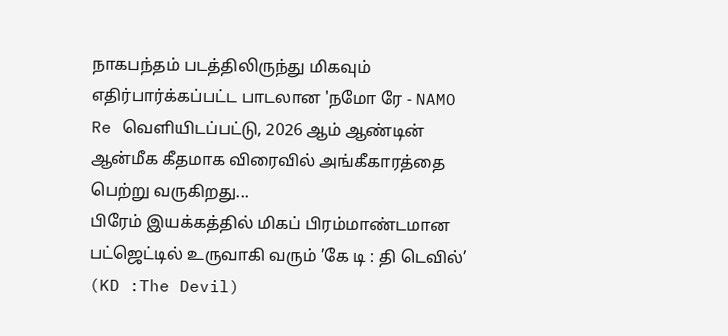நாகபந்தம் படத்திலிருந்து மிகவும் எதிர்பார்க்கப்பட்ட பாடலான 'நமோ ரே - NAMO Re வெளியிடப்பட்டு, 2026 ஆம் ஆண்டின் ஆன்மீக கீதமாக விரைவில் அங்கீகாரத்தை பெற்று வருகிறது...
பிரேம் இயக்கத்தில் மிகப் பிரம்மாண்டமான பட்ஜெட்டில் உருவாகி வரும் ’கே டி : தி டெவில்’ (KD :The Devil)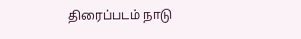திரைப்படம் நாடு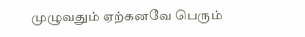முழுவதும் ஏற்கனவே பெரும்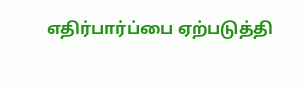எதிர்பார்ப்பை ஏற்படுத்தி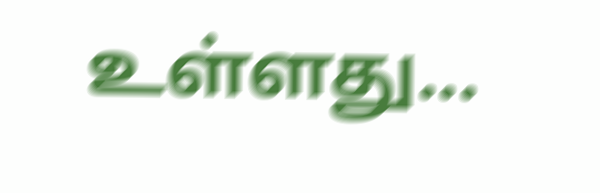உள்ளது...